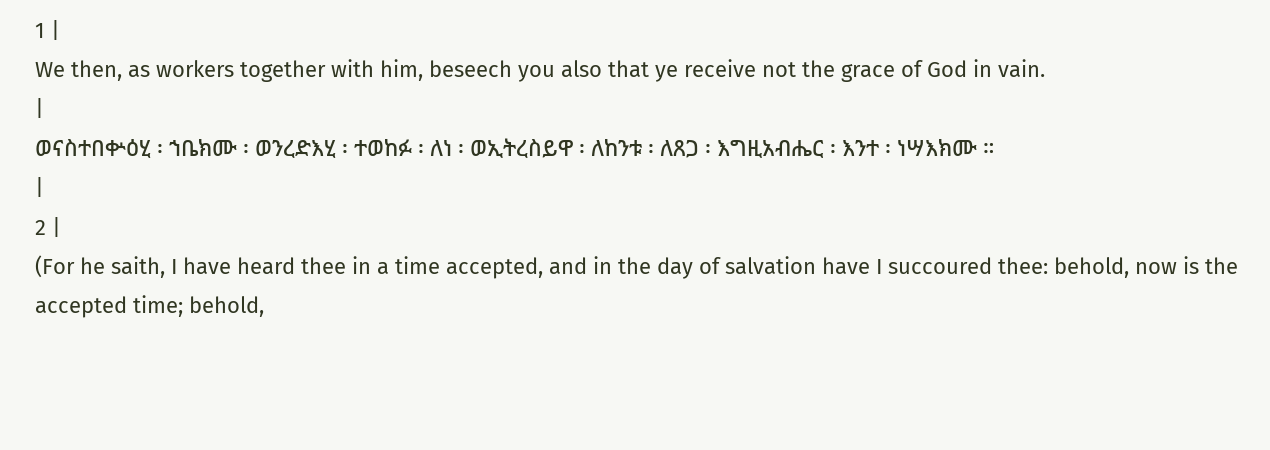1 |
We then, as workers together with him, beseech you also that ye receive not the grace of God in vain.
|
ወናስተበቍዕሂ ፡ ኀቤክሙ ፡ ወንረድእሂ ፡ ተወከፉ ፡ ለነ ፡ ወኢትረስይዋ ፡ ለከንቱ ፡ ለጸጋ ፡ እግዚአብሔር ፡ እንተ ፡ ነሣእክሙ ።
|
2 |
(For he saith, I have heard thee in a time accepted, and in the day of salvation have I succoured thee: behold, now is the accepted time; behold,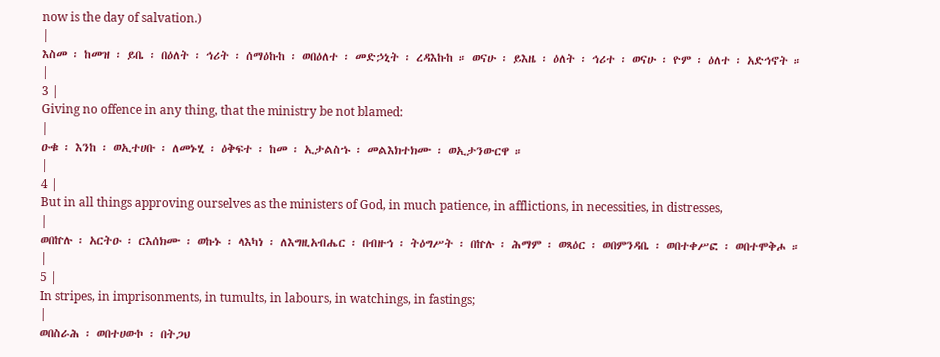now is the day of salvation.)
|
እስመ ፡ ከመዝ ፡ ይቤ ፡ በዕለት ፡ ኅሪት ፡ ሰማዕኩከ ፡ ወበዕለተ ፡ መድኃኒት ፡ ረዳእኩከ ። ወናሁ ፡ ይእዜ ፡ ዕለት ፡ ኅሪተ ፡ ወናሁ ፡ ዮም ፡ ዕለተ ፡ አድኅኖት ።
|
3 |
Giving no offence in any thing, that the ministry be not blamed:
|
ዑቁ ፡ እንከ ፡ ወኢተሀቡ ፡ ለመኑሂ ፡ ዕቅፍተ ፡ ከመ ፡ ኢታልስኁ ፡ መልእክተክሙ ፡ ወኢታንውርዋ ።
|
4 |
But in all things approving ourselves as the ministers of God, in much patience, in afflictions, in necessities, in distresses,
|
ወበኵሉ ፡ አርትዑ ፡ ርእሰክሙ ፡ ወኩኑ ፡ ላእካነ ፡ ለእግዚአብሔር ፡ በብዙኅ ፡ ትዕግሥት ፡ በኵሉ ፡ ሕማም ፡ ወጻዕር ፡ ወበምንዳቤ ፡ ወበተቀሥፎ ፡ ወበተሞቅሖ ።
|
5 |
In stripes, in imprisonments, in tumults, in labours, in watchings, in fastings;
|
ወበስራሕ ፡ ወበተሀውኮ ፡ በትጋህ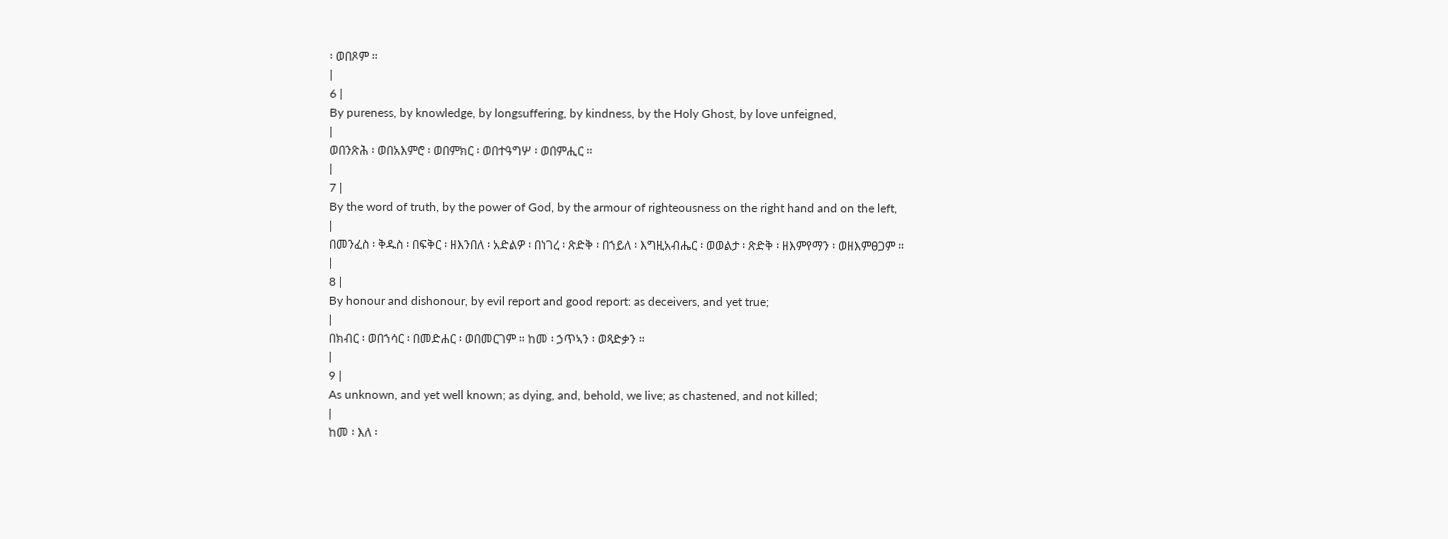፡ ወበጾም ።
|
6 |
By pureness, by knowledge, by longsuffering, by kindness, by the Holy Ghost, by love unfeigned,
|
ወበንጽሕ ፡ ወበአእምሮ ፡ ወበምክር ፡ ወበተዓግሦ ፡ ወበምሒር ።
|
7 |
By the word of truth, by the power of God, by the armour of righteousness on the right hand and on the left,
|
በመንፈስ ፡ ቅዱስ ፡ በፍቅር ፡ ዘእንበለ ፡ አድልዎ ፡ በነገረ ፡ ጽድቅ ፡ በኀይለ ፡ እግዚአብሔር ፡ ወወልታ ፡ ጽድቅ ፡ ዘእምየማን ፡ ወዘእምፀጋም ።
|
8 |
By honour and dishonour, by evil report and good report: as deceivers, and yet true;
|
በክብር ፡ ወበኀሳር ፡ በመድሐር ፡ ወበመርገም ። ከመ ፡ ኃጥኣን ፡ ወጻድቃን ።
|
9 |
As unknown, and yet well known; as dying, and, behold, we live; as chastened, and not killed;
|
ከመ ፡ እለ ፡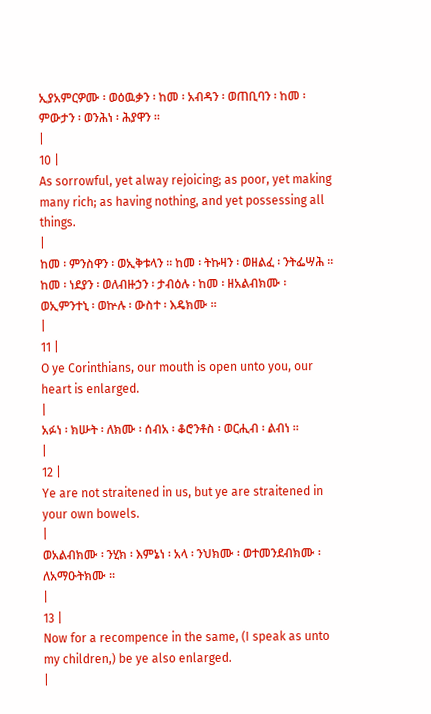ኢያአምርዎሙ ፡ ወዕዉቃን ፡ ከመ ፡ አብዳን ፡ ወጠቢባን ፡ ከመ ፡ ምውታን ፡ ወንሕነ ፡ ሕያዋን ።
|
10 |
As sorrowful, yet alway rejoicing; as poor, yet making many rich; as having nothing, and yet possessing all things.
|
ከመ ፡ ምንስዋን ፡ ወኢቅቱላን ። ከመ ፡ ትኩዛን ፡ ወዘልፈ ፡ ንትፌሣሕ ። ከመ ፡ ነደያን ፡ ወለብዙኃን ፡ ታብዕሉ ፡ ከመ ፡ ዘአልብክሙ ፡ ወኢምንተኒ ፡ ወኵሉ ፡ ውስተ ፡ እዴክሙ ።
|
11 |
O ye Corinthians, our mouth is open unto you, our heart is enlarged.
|
አፉነ ፡ ክሡት ፡ ለክሙ ፡ ሰብአ ፡ ቆሮንቶስ ፡ ወርሒብ ፡ ልብነ ።
|
12 |
Ye are not straitened in us, but ye are straitened in your own bowels.
|
ወአልብክሙ ፡ ንሂክ ፡ እምኔነ ፡ አላ ፡ ንህክሙ ፡ ወተመንደብክሙ ፡ ለአማዑትክሙ ።
|
13 |
Now for a recompence in the same, (I speak as unto my children,) be ye also enlarged.
|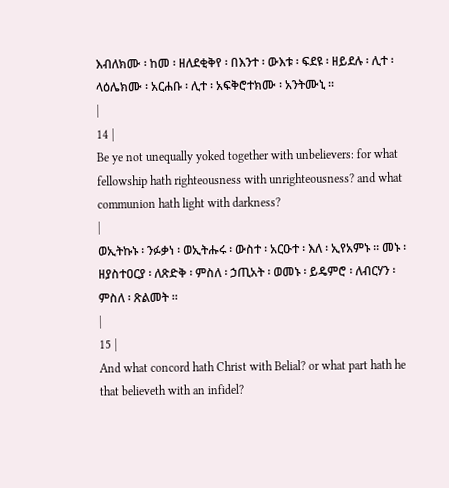እብለክሙ ፡ ከመ ፡ ዘለደቂቅየ ፡ በእንተ ፡ ውእቱ ፡ ፍደዩ ፡ ዘይደሉ ፡ ሊተ ፡ ላዕሌክሙ ፡ አርሐቡ ፡ ሊተ ፡ አፍቅሮተክሙ ፡ አንትሙኒ ።
|
14 |
Be ye not unequally yoked together with unbelievers: for what fellowship hath righteousness with unrighteousness? and what communion hath light with darkness?
|
ወኢትኩኑ ፡ ንፉቃነ ፡ ወኢትሑሩ ፡ ውስተ ፡ አርዑተ ፡ እለ ፡ ኢየአምኑ ። መኑ ፡ ዘያስተዐርያ ፡ ለጽድቅ ፡ ምስለ ፡ ኃጢአት ፡ ወመኑ ፡ ይዴምሮ ፡ ለብርሃን ፡ ምስለ ፡ ጽልመት ።
|
15 |
And what concord hath Christ with Belial? or what part hath he that believeth with an infidel?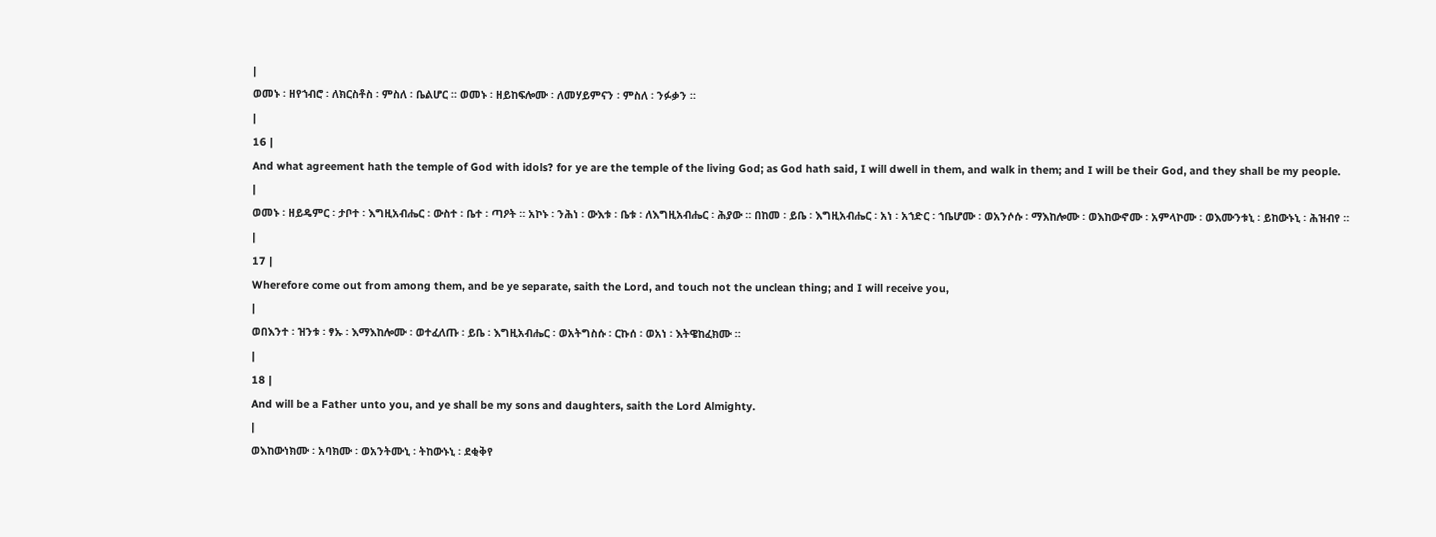|
ወመኑ ፡ ዘየኀብሮ ፡ ለክርስቶስ ፡ ምስለ ፡ ቤልሆር ። ወመኑ ፡ ዘይከፍሎሙ ፡ ለመሃይምናን ፡ ምስለ ፡ ንፉቃን ።
|
16 |
And what agreement hath the temple of God with idols? for ye are the temple of the living God; as God hath said, I will dwell in them, and walk in them; and I will be their God, and they shall be my people.
|
ወመኑ ፡ ዘይዴምር ፡ ታቦተ ፡ እግዚአብሔር ፡ ውስተ ፡ ቤተ ፡ ጣዖት ። አኮኑ ፡ ንሕነ ፡ ውእቱ ፡ ቤቱ ፡ ለእግዚአብሔር ፡ ሕያው ። በከመ ፡ ይቤ ፡ እግዚአብሔር ፡ አነ ፡ አኀድር ፡ ኀቤሆሙ ፡ ወአንሶሱ ፡ ማእከሎሙ ፡ ወእከውኖሙ ፡ አምላኮሙ ፡ ወእሙንቱኒ ፡ ይከውኑኒ ፡ ሕዝብየ ።
|
17 |
Wherefore come out from among them, and be ye separate, saith the Lord, and touch not the unclean thing; and I will receive you,
|
ወበእንተ ፡ ዝንቱ ፡ ፃኡ ፡ እማእከሎሙ ፡ ወተፈለጡ ፡ ይቤ ፡ እግዚአብሔር ፡ ወአትግስሱ ፡ ርኩሰ ፡ ወአነ ፡ እትዌከፈክሙ ።
|
18 |
And will be a Father unto you, and ye shall be my sons and daughters, saith the Lord Almighty.
|
ወእከውነክሙ ፡ አባክሙ ፡ ወአንትሙኒ ፡ ትከውኑኒ ፡ ደቂቅየ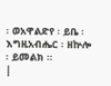፡ ወአዋልድየ ፡ ይቤ ፡ እግዚአብሔር ፡ ዘኵሎ ፡ ይመልክ ።
|